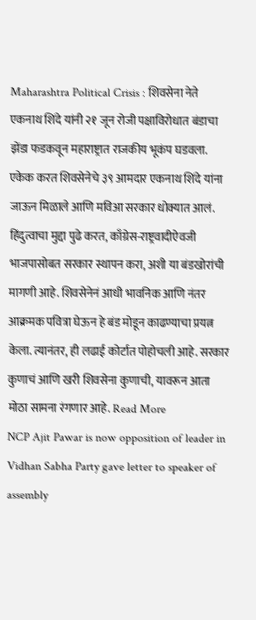Maharashtra Political Crisis : शिवसेना नेते एकनाथ शिंदे यांनी २१ जून रोजी पक्षाविरोधात बंडाचा झेंडा फडकवून महाराष्ट्रात राजकीय भूकंप घडवला. एकेक करत शिवसेनेचे ३९ आमदार एकनाथ शिंदे यांना जाऊन मिळाले आणि मविआ सरकार धोक्यात आलं. हिंदुत्वाचा मुद्दा पुढे करत, काँग्रेस-राष्ट्रवादीऐवजी भाजपासोबत सरकार स्थापन करा, अशी या बंडखोरांची मागणी आहे. शिवसेनेनं आधी भावनिक आणि नंतर आक्रमक पवित्रा घेऊन हे बंड मोडून काढण्याचा प्रयत्न केला. त्यानंतर, ही लढाई कोर्टात पोहोचली आहे. सरकार कुणाचं आणि खरी शिवसेना कुणाची, यावरून आता मोठा सामना रंगणार आहे. Read More
NCP Ajit Pawar is now opposition of leader in Vidhan Sabha Party gave letter to speaker of assembly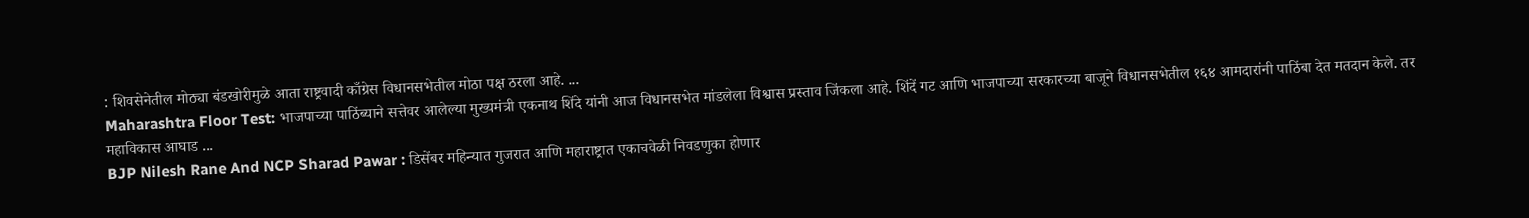: शिवसेनेतील मोठ्या बंडखोरीमुळे आता राष्ट्रवादी काँग्रेस विधानसभेतील मोठा पक्ष ठरला आहे. ...
Maharashtra Floor Test: भाजपाच्या पाठिंब्याने सत्तेवर आलेल्या मुख्यमंत्री एकनाथ शिंदे यांनी आज विधानसभेत मांडलेला विश्वास प्रस्ताव जिंकला आहे. शिंदें गट आणि भाजपाच्या सरकारच्या बाजूने विधानसभेतील १६४ आमदारांनी पाठिंबा देत मतदान केले. तर महाविकास आघाड ...
BJP Nilesh Rane And NCP Sharad Pawar : डिसेंबर महिन्यात गुजरात आणि महाराष्ट्रात एकाचवेळी निवडणुका होणार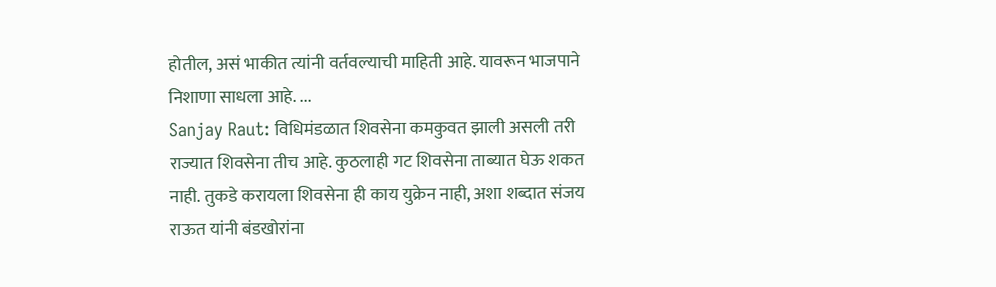होतील, असं भाकीत त्यांनी वर्तवल्याची माहिती आहे. यावरून भाजपाने निशाणा साधला आहे. ...
Sanjay Raut: विधिमंडळात शिवसेना कमकुवत झाली असली तरी राज्यात शिवसेना तीच आहे. कुठलाही गट शिवसेना ताब्यात घेऊ शकत नाही. तुकडे करायला शिवसेना ही काय युक्रेन नाही, अशा शब्दात संजय राऊत यांनी बंडखोरांना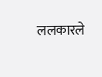ललकारले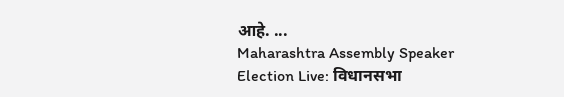आहे. ...
Maharashtra Assembly Speaker Election Live: विधानसभा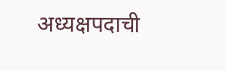अध्यक्षपदाची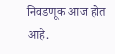निवडणूक आज होत आहे.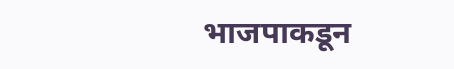भाजपाकडून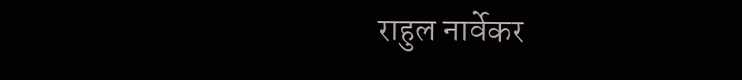राहुल नार्वेकर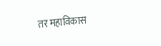तर महाविकास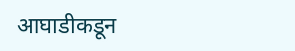आघाडीकडून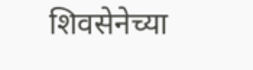शिवसेनेच्या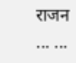राजन ... ...